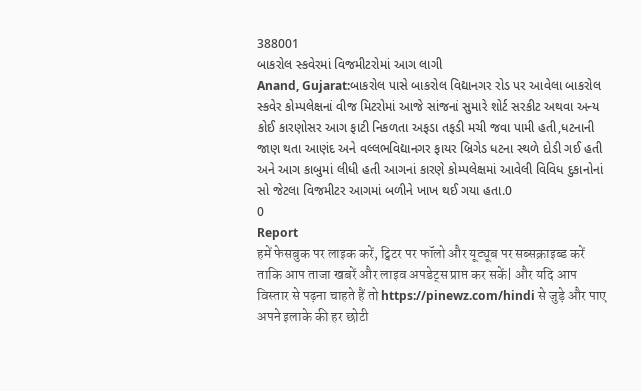388001
બાકરોલ સ્કવેરમાં વિજમીટરોમાં આગ લાગી
Anand, Gujarat:બાકરોલ પાસે બાકરોલ વિદ્યાનગર રોડ પર આવેલા બાકરોલ સ્કવેર કોમ્પલેક્ષનાં વીજ મિટરોમાં આજે સાંજનાં સુમારે શોર્ટ સરકીટ અથવા અન્ય કોઈ કારણોસર આગ ફાટી નિકળતા અફડા તફડી મચી જવા પામી હતી,ધટનાની જાણ થતા આણંદ અને વલ્લભવિદ્યાનગર ફાયર બ્રિગેડ ધટના સ્થળે દોડી ગઈ હતી અને આગ કાબુમાં લીધી હતી આગનાં કારણે કોમ્પલેક્ષમાં આવેલી વિવિધ દુકાનોનાં સો જેટલા વિજમીટર આગમાં બળીને ખાખ થઈ ગયા હતા.0
0
Report
हमें फेसबुक पर लाइक करें, ट्विटर पर फॉलो और यूट्यूब पर सब्सक्राइब्ड करें ताकि आप ताजा खबरें और लाइव अपडेट्स प्राप्त कर सकें| और यदि आप विस्तार से पढ़ना चाहते हैं तो https://pinewz.com/hindi से जुड़े और पाए अपने इलाके की हर छोटी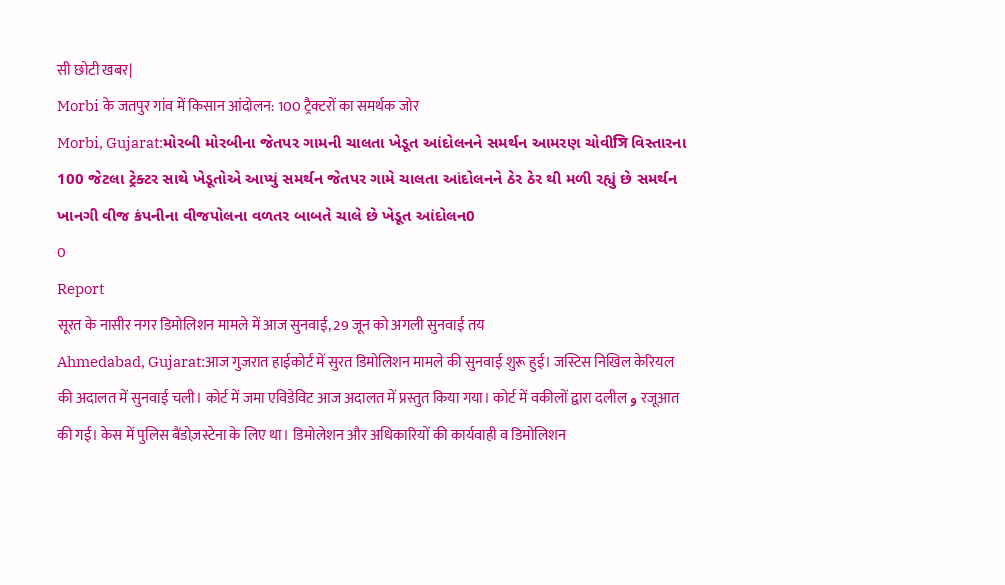सी छोटी खबर|
Morbi के जतपुर गांव में किसान आंदोलन: 100 ट्रैक्टरों का समर्थक जोर
Morbi, Gujarat:મોરબી મોરબીના જેતપર ગામની ચાલતા ખેડૂત આંદોલનને સમર્થન આમરણ ચોવીসি વિસ્તારના 100 જેટલા ટ્રેક્ટર સાથે ખેડૂતોએ આપ્યું સમર્થન જેતપર ગામે ચાલતા આંદોલનને ઠેર ઠેર થી મળી રહ્યું છે સમર્થન ખાનગી વીજ કંપનીના વીજપોલના વળતર બાબતે ચાલે છે ખેડૂત આંદોલન0
0
Report
सूरत के नासीर नगर डिमोलिशन मामले में आज सुनवाई, 29 जून को अगली सुनवाई तय
Ahmedabad, Gujarat:आज गुजरात हाईकोर्ट में सुरत डिमोलिशन मामले की सुनवाई शुरू हुई। जस्टिस निखिल केरियल की अदालत में सुनवाई चली। कोर्ट में जमा एविडेविट आज अदालत में प्रस्तुत किया गया। कोर्ट में वकीलों द्वारा दलील و रजूआत की गई। केस में पुलिस बैंडोज़स्टेना के लिए था। डिमोलेशन और अधिकारियों की कार्यवाही व डिमोलिशन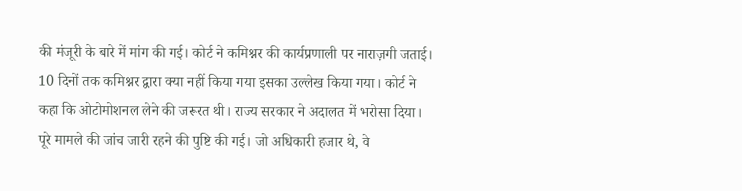की मंजूरी के बारे में मांग की गई। कोर्ट ने कमिश्नर की कार्यप्रणाली पर नाराज़गी जताई। 10 दिनों तक कमिश्नर द्वारा क्या नहीं किया गया इसका उल्लेख किया गया। कोर्ट ने कहा कि ओटोमोशनल लेने की जरूरत थी। राज्य सरकार ने अदालत में भरोसा दिया। पूरे मामले की जांच जारी रहने की पुष्टि की गई। जो अधिकारी हजार थे, वे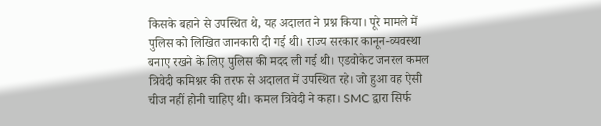किसके बहाने से उपस्थित थे, यह अदालत ने प्रश्न किया। पूरे मामले में पुलिस को लिखित जानकारी दी गई थी। राज्य सरकार कानून-व्यवस्था बनाए रखने के लिए पुलिस की मदद ली गई थी। एडवोकेट जनरल कमल त्रिवेदी कमिश्नर की तरफ से अदालत में उपस्थित रहे। जो हुआ वह ऐसी चीज नहीं होनी चाहिए थी। कमल त्रिवेदी ने कहा। SMC द्वारा सिर्फ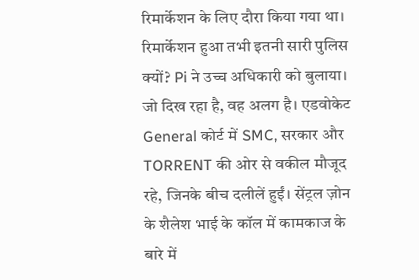रिमार्केशन के लिए दौरा किया गया था। रिमार्केशन हुआ तभी इतनी सारी पुलिस क्यों? Pi ने उच्च अधिकारी को बुलाया। जो दिख रहा है, वह अलग है। एडवोकेट General कोर्ट में SMC, सरकार और TORRENT की ओर से वकील मौजूद रहे, जिनके बीच दलीलें हुईं। सेंट्रल ज़ोन के शैलेश भाई के कॉल में कामकाज के बारे में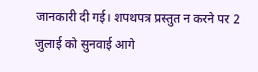जानकारी दी गई। शपथपत्र प्रस्तुत न करने पर 2 जुलाई को सुनवाई आगे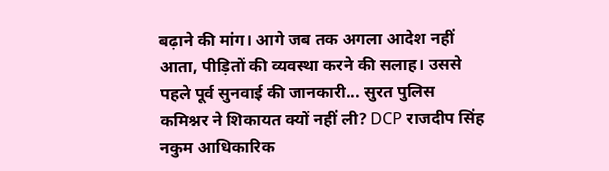बढ़ाने की मांग। आगे जब तक अगला आदेश नहीं आता, पीड़ितों की व्यवस्था करने की सलाह। उससे पहले पूर्व सुनवाई की जानकारी... सुरत पुलिस कमिश्नर ने शिकायत क्यों नहीं ली? DCP राजदीप सिंह नकुम आधिकारिक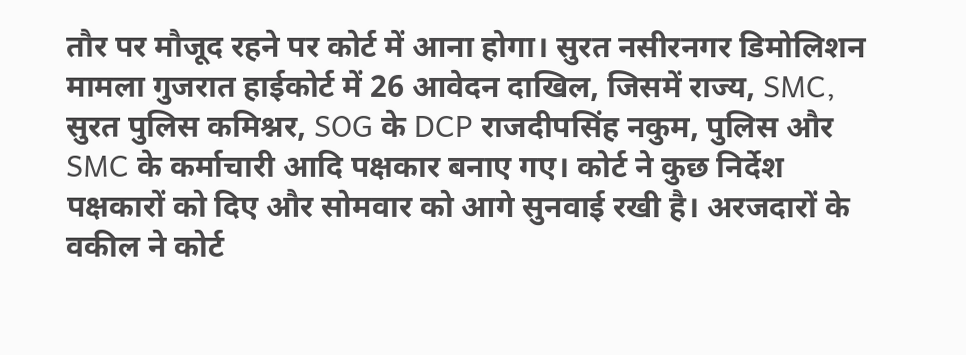तौर पर मौजूद रहने पर कोर्ट में आना होगा। सुरत नसीरनगर डिमोलिशन मामला गुजरात हाईकोर्ट में 26 आवेदन दाखिल, जिसमें राज्य, SMC, सुरत पुलिस कमिश्नर, SOG के DCP राजदीपसिंह नकुम, पुलिस और SMC के कर्माचारी आदि पक्षकार बनाए गए। कोर्ट ने कुछ निर्देश पक्षकारों को दिए और सोमवार को आगे सुनवाई रखी है। अरजदारों के वकील ने कोर्ट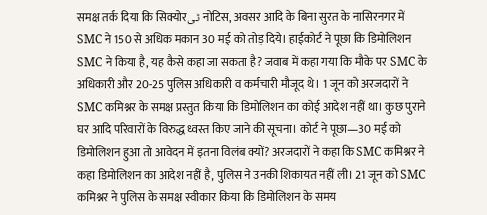समक्ष तर्क दिया कि सिक्योरٹی नोटिस, अवसर आदि के बिना सुरत के नासिरनगर में SMC ने 150 से अधिक मकान 30 मई को तोड़ दिये। हाईकोर्ट ने पूछा कि डिमोलिशन SMC ने किया है, यह कैसे कहा जा सकता है? जवाब में कहा गया कि मौके पर SMC के अधिकारी और 20-25 पुलिस अधिकारी व कर्मचारी मौजूद थे। 1 जून को अरजदारों ने SMC कमिश्नर के समक्ष प्रस्तुत किया कि डिमोलिशन का कोई आदेश नहीं था। कुछ पुराने घर आदि परिवारों के विरुद्ध ध्वस्त किए जाने की सूचना। कोर्ट ने पूछा—30 मई को डिमोलिशन हुआ तो आवेदन में इतना विलंब क्यों? अरजदारों ने कहा कि SMC कमिश्नर ने कहा डिमोलिशन का आदेश नहीं है, पुलिस ने उनकी शिकायत नहीं ली। 21 जून को SMC कमिश्नर ने पुलिस के समक्ष स्वीकार किया कि डिमोलिशन के समय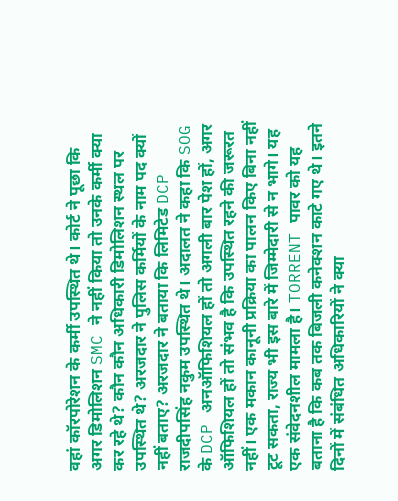वहां कॉरपोरेशन के कर्मी उपस्थित थे। कोर्ट ने पूछा कि अगर डिमोलिशन SMC ने नहीं किया तो उनके कर्मी क्या कर रहे थे? कौन कौन अधिकारी डिमोलिशन स्थल पर उपस्थित थे? अरजदार ने पुलिस कर्मियों के नाम पद क्यों नहीं बताए? अरजदार ने बताया कि लिमिटेड DCP राजदीपसिंह नकुम उपस्थित थे। अदालत ने कहा कि SOG के DCP अनऑफिशियल हों तो अगली बार पेश हों, अगर ऑफिशियल हों तो संभव है कि उपस्थित रहने की जरूरत नहीं। एक मकान कानूनी प्रक्रिया का पालन किए बिना नहीं टूट सकता, राज्य भी इस बारे में जिम्मेदारी से न भागे। यह एक संवेदनशील मामला है। TORRENT पावर को यह बताना है कि कब तक बिजली कनेक्शन काटे गए थे। इतने दिनों में संबंधित अधिकारियों ने क्या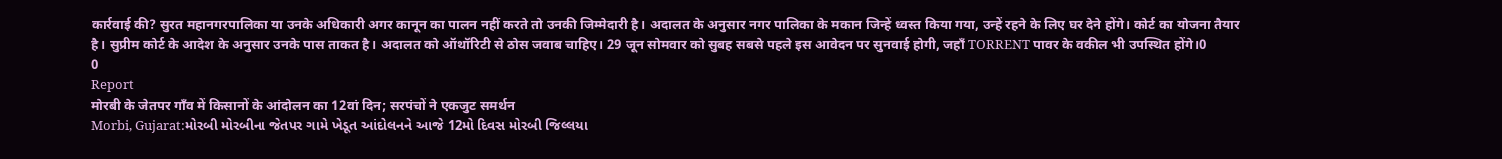कार्रवाई की? सुरत महानगरपालिका या उनके अधिकारी अगर कानून का पालन नहीं करते तो उनकी जिम्मेदारी है। अदालत के अनुसार नगर पालिका के मकान जिन्हें ध्वस्त किया गया, उन्हें रहने के लिए घर देने होंगे। कोर्ट का योजना तैयार है। सुप्रीम कोर्ट के आदेश के अनुसार उनके पास ताकत है। अदालत को ऑथॉरिटी से ठोस जवाब चाहिए। 29 जून सोमवार को सुबह सबसे पहले इस आवेदन पर सुनवाई होगी, जहाँ TORRENT पावर के वकील भी उपस्थित होंगे।0
0
Report
मोरबी के जेतपर गाँव में किसानों के आंदोलन का 12वां दिन; सरपंचों ने एकजुट समर्थन
Morbi, Gujarat:મોરબી મોરબીના જેતપર ગામે ખેડૂત આંદોલનને આજે 12મો દિવસ મોરબી જિલ્લયા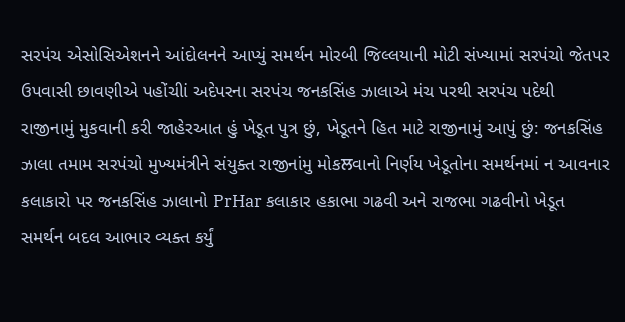સરપંચ એસોસિએશનને આંદોલનને આપ્યું સમર્થન મોરબી જિલ્લયાની મોટી સંખ્યામાં સરપંચો જેતપર ઉપવાસી છાવણીએ પહોંચીાં અદેપરના સરપંચ જનકસિંહ ઝાલાએ મંચ પરથી સરપંચ પદેથી રાજીનામું મુકવાની કરી જાહેરઆત હું ખેડૂત પુત્ર છું, ખેડૂતને હિત માટે રાજીનામું આપું છું: જનકસિંહ ઝાલા તમામ સરપંચો મુખ્યમંત્રીને સંયુક્ત રાજીનાંમુ મોકਲવાનો નિર્ણય ખેડૂતોના સમર્થનમાં ન આવનાર કલાકારો પર જનકસિંહ ઝાલાનો PrHar કલાકાર હકાભા ગઢવી અને રાજભા ગઢવીનો ખેડૂત સમર્થન બદલ આભાર વ્યક્ત કર્યું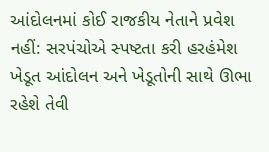આંદોલનમાં કોઈ રાજકીય નેતાને પ્રવેશ નહીં: સરપંચોએ સ્પષ્ટતા કરી હરહંમેશ ખેડૂત આંદોલન અને ખેડૂતોની સાથે ઊભા રહેશે તેવી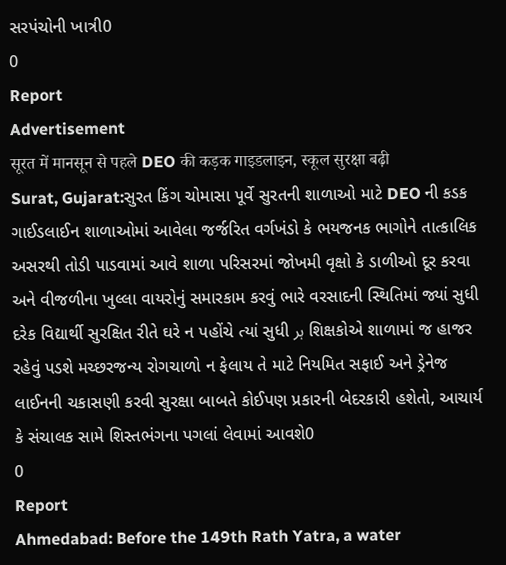સરપંચોની ખાત્રી0
0
Report
Advertisement
सूरत में मानसून से पहले DEO की कड़क गाइडलाइन, स्कूल सुरक्षा बढ़ी
Surat, Gujarat:સુરત કિંગ ચોમાસા પૂર્વે સુરતની શાળાઓ માટે DEO ની કડક ગાઈડલાઈન શાળાઓમાં આવેલા જર્જરિત વર્ગખંડો કે ભયજનક ભાગોને તાત્કાલિક અસરથી તોડી પાડવામાં આવે શાળા પરિસરમાં જોખમી વૃક્ષો કે ડાળીઓ દૂર કરવા અને વીજળીના ખુલ્લા વાયરોનું સમારકામ કરવું ભારે વરસાદની સ્થિતિમાં જ્યાં સુધી દરેક વિદ્યાર્થી સુરક્ષિત રીતે ઘરે ન પહોંચે ત્યાં સુધી ہر શિક્ષકોએ શાળામાં જ હાજર રહેવું પડશે મચ્છરજન્ય રોગચાળો ન ફેલાય તે માટે નિયમિત સફાઈ અને ડ્રેનેજ લાઈનની ચકાસણી કરવી સુરક્ષા બાબતે કોઈપણ પ્રકારની બેદરકારી હશેતો, આચાર્ય કે સંચાલક સામે શિસ્તભંગના પગલાં લેવામાં આવશે0
0
Report
Ahmedabad: Before the 149th Rath Yatra, a water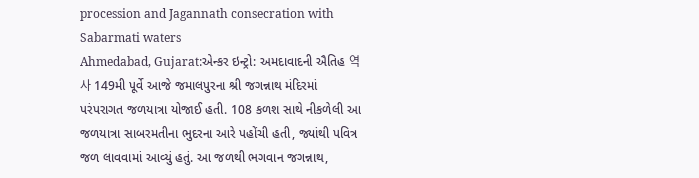procession and Jagannath consecration with Sabarmati waters
Ahmedabad, Gujarat:એન્કર ઇન્ટ્રો: અમદાવાદની ઐતિહ 역사 149મી પૂર્વે આજે જમાલપુરના શ્રી જગન્નાથ મંદિરમાં પરંપરાગત જળયાત્રા યોજાઈ હતી. 108 કળશ સાથે નીકળેલી આ જળયાત્રા સાબરમતીના ભુદરના આરે પહોંચી હતી, જ્યાંથી પવિત્ર જળ લાવવામાં આવ્યું હતું. આ જળથી ભગવાન જગન્નાથ,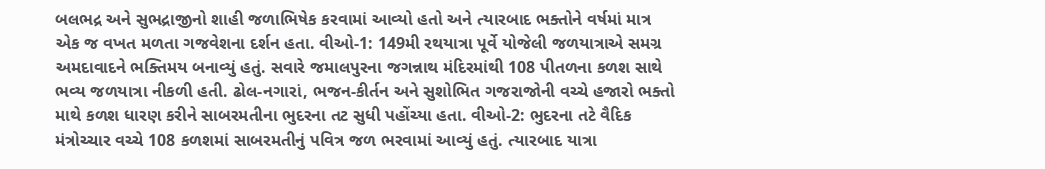બલભદ્ર અને સુભદ્રાજીનો શાહી જળાભિષેક કરવામાં આવ્યો હતો અને ત્યારબાદ ભક્તોને વર્ષમાં માત્ર એક જ વખત મળતા ગજવેશના દર્શન હતા. વીઓ-1: 149મી રથયાત્રા પૂર્વે યોજેલી જળયાત્રાએ સમગ્ર અમદાવાદને ભક્તિમય બનાવ્યું હતું. સવારે જમાલપુરના જગન્નાથ મંદિરમાંથી 108 પીતળના કળશ સાથે ભવ્ય જળયાત્રા નીકળી હતી. ઢોલ-નગારાં, ભજન-કીર્તન અને સુશોભિત ગજરાજોની વચ્ચે હજારો ભક્તો માથે કળશ ધારણ કરીને સાબરમતીના ભુદરના તટ સુધી પહોંચ્યા હતા. વીઓ-2: ભુદરના તટે વૈદિક મંત્રોચ્ચાર વચ્ચે 108 કળશમાં સાબરમતીનું પવિત્ર જળ ભરવામાં આવ્યું હતું. ત્યારબાદ યાત્રા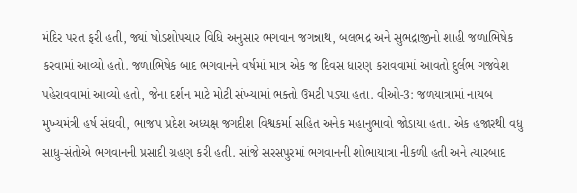મંદિર પરત ફરી હતી, જ્યાં ષોડશોપચાર વિધિ અનુસાર ભગવાન જગન્નાથ, બલભદ્ર અને સુભદ્રાજીનો શાહી જળાભિષેક કરવામાં આવ્યો હતો. જળાભિષેક બાદ ભગવાનને વર્ષમાં માત્ર એક જ દિવસ ધારણ કરાવવામાં આવતો દુર્લભ ગજવેશ પહેરાવવામાં આવ્યો હતો, જેના દર્શન માટે મોટી સંખ્યામાં ભક્તો ઉમટી પડ્યા હતા. વીઓ-3: જળયાત્રામાં નાયબ મુખ્યમંત્રી હર્ષ સંઘવી, ભાજપ પ્રદેશ અધ્યક્ષ જગદીશ વિશ્વકર્મા સહિત અનેક મહાનુભાવો જોડાયા હતા. એક હજારથી વધુ સાધુ-સંતોએ ભગવાનની પ્રસાદી ગ્રહણ કરી હતી. સાંજે સરસપુરમાં ભગવાનની શોભાયાત્રા નીકળી હતી અને ત્યારબાદ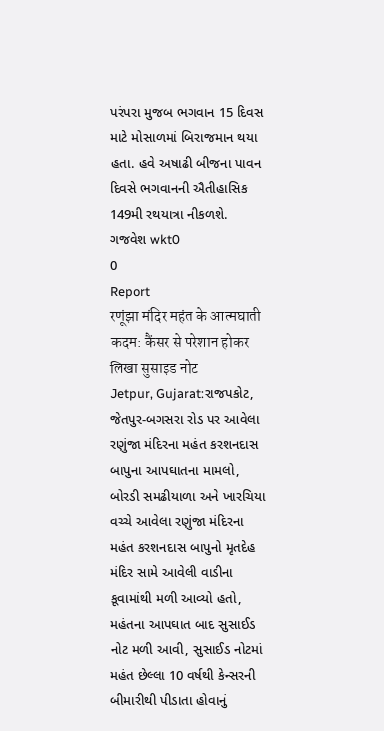પરંપરા મુજબ ભગવાન 15 દિવસ માટે મોસાળમાં બિરાજમાન થયા હતા. હવે અષાઢી બીજના પાવન દિવસે ભગવાનની ઐતીહાસિક 149મી રથયાત્રા નીકળશે. ગજવેશ wkt0
0
Report
रणूंझा मंदिर महंत के आत्मघाती कदम: कैंसर से परेशान होकर लिखा सुसाइड नोट
Jetpur, Gujarat:રાજપકોટ, જેતપુર-બગસરા રોડ પર આવેલા રણુંજા મંદિરના મહંત કરશનદાસ બાપુના આપઘાતના મામલો, બોરડી સમઢીયાળા અને ખારચિયા વચ્ચે આવેલા રણુંજા મંદિરના મહંત કરશનદાસ બાપુનો મૃતદેહ મંદિર સામે આવેલી વાડીના કૂવામાંથી મળી આવ્યો હતો, મહંતના આપઘાત બાદ સુસાઈડ નોટ મળી આવી, સુસાઈડ નોટમાં મહંત છેલ્લા 10 વર્ષથી કેન્સરની બીમારીથી પીડાતા હોવાનું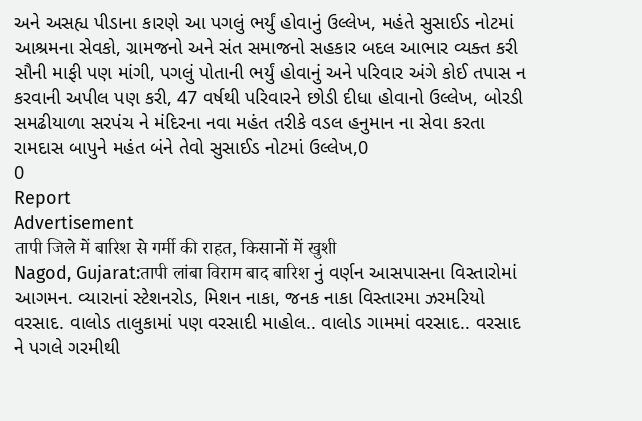અને અસહ્ય પીડાના કારણે આ પગલું ભર્યું હોવાનું ઉલ્લેખ, મહંતે સુસાઈડ નોટમાં આશ્રમના સેવકો, ગ્રામજનો અને સંત સમાજનો સહકાર બદલ આભાર વ્યક્ત કરી સૌની માફી પણ માંગી, પગલું પોતાની ભર્યું હોવાનું અને પરિવાર અંગે કોઈ તપાસ ન કરવાની અપીલ પણ કરી, 47 વર્ષથી પરિવારને છોડી દીધા હોવાનો ઉલ્લેખ, બોરડી સમઢીયાળા સરપંચ ને મંદિરના નવા મહંત તરીકે વડલ હનુમાન ના સેવા કરતા રામદાસ બાપુને મહંત બંને તેવો સુસાઈડ નોટમાં ઉલ્લેખ,0
0
Report
Advertisement
तापी जिले में बारिश से गर्मी की राहत, किसानों में खुशी
Nagod, Gujarat:तापी लांबा विराम बाद बारिश નું વર્ણન આસપાસના વિસ્તારોમાં આગમન. વ્યારાનાં સ્ટેશનરોડ, મિશન નાકા, જનક નાકા વિસ્તારમા ઝરમરિયો વરસાદ. વાલોડ તાલુકામાં પણ વરસાદી માહોલ.. વાલોડ ગામમાં વરસાદ.. વરસાદ ને પગલે ગરમીથી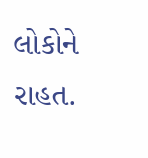લોકોને રાહત.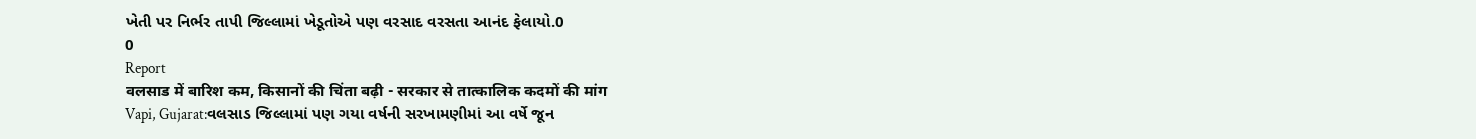ખેતી પર નિર્ભર તાપી જિલ્લામાં ખેડૂતોએ પણ વરસાદ વરસતા આનંદ ફેલાયો.0
0
Report
वलसाड में बारिश कम, किसानों की चिंता बढ़ी - सरकार से तात्कालिक कदमों की मांग
Vapi, Gujarat:વલસાડ જિલ્લામાં પણ ગયા વર્ષની સરખામણીમાં આ વર્ષે જૂન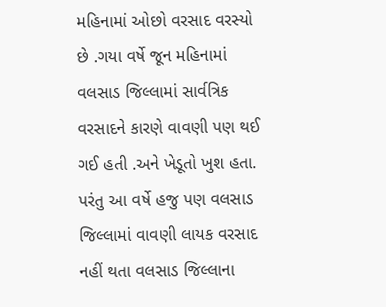મહિનામાં ઓછો વરસાદ વરસ્યો છે .ગયા વર્ષે જૂન મહિનામાં વલસાડ જિલ્લામાં સાર્વત્રિક વરસાદને કારણે વાવણી પણ થઈ ગઈ હતી .અને ખેડૂતો ખુશ હતા. પરંતુ આ વર્ષે હજુ પણ વલસાડ જિલ્લામાં વાવણી લાયક વરસાદ નહીં થતા વલસાડ જિલ્લાના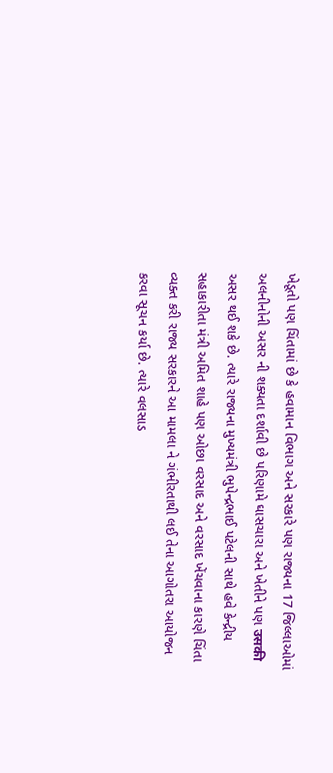ખેડૂતો પણ ચિંતામાં છે કે હવામાન વિભાગ અને સરકારે પણ રાજ્યના 17 જિલ્લાઓમાં અલનીનોની અસર ની શક્યતા દર્શાવી છે પરિણામે ઘાસચારા અને ખેતીને પણ उसकी અસર થઈ શકે છે. ત્યારે રાજ્યના મુખ્યમંત્રી ભુપેન્દ્રભાઈ પટેલની સાથે હવે કેન્દ્રીય સહાકારીતા મંત્રી અમિત શાહે પણ ઓછા વરસાદ અને વરસાદ ખેંચવાના કારણે ચિંતા વ્યક્ત કરી રાજ્ય સરકારને આ મામલા ને ગંભીરતાથી લઈ તેના આગોતરા આયોજન કરવા સૂચન કર્યા છે. ત્યારે વલસાડ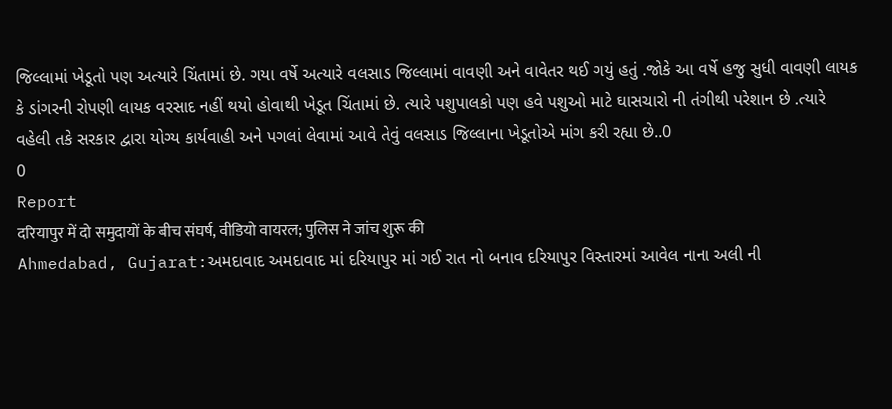જિલ્લામાં ખેડૂતો પણ અત્યારે ચિંતામાં છે. ગયા વર્ષે અત્યારે વલસાડ જિલ્લામાં વાવણી અને વાવેતર થઈ ગયું હતું .જોકે આ વર્ષે હજુ સુધી વાવણી લાયક કે ડાંગરની રોપણી લાયક વરસાદ નહીં થયો હોવાથી ખેડૂત ચિંતામાં છે. ત્યારે પશુપાલકો પણ હવે પશુઓ માટે ઘાસચારો ની તંગીથી પરેશાન છે .ત્યારે વહેલી તકે સરકાર દ્વારા યોગ્ય કાર્યવાહી અને પગલાં લેવામાં આવે તેવું વલસાડ જિલ્લાના ખેડૂતોએ માંગ કરી રહ્યા છે..0
0
Report
दरियापुर में दो समुदायों के बीच संघर्ष, वीडियो वायरल; पुलिस ने जांच शुरू की
Ahmedabad, Gujarat:અમદાવાદ અમદાવાદ માં દરિયાપુર માં ગઈ રાત નો બનાવ દરિયાપુર વિસ્તારમાં આવેલ નાના અલી ની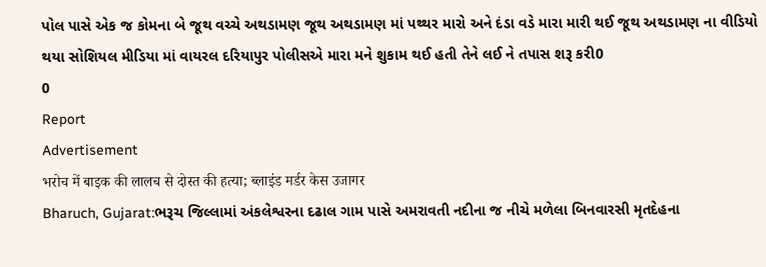પોલ પાસે એક જ કોમના બે જૂથ વચ્ચે અથડામણ જૂથ અથડામણ માં પથ્થર મારો અને દંડા વડે મારા મારી થઈ જૂથ અથડામણ ના વીડિયો થયા સોશિયલ મીડિયા માં વાયરલ દરિયાપુર પોલીસએ મારા મને શુકામ થઈ હતી તેને લઈ ને તપાસ શરૂ કરી0
0
Report
Advertisement
भरोच में बाइक की लालच से दोस्त की हत्या; ब्लाइंड मर्डर केस उजागर
Bharuch, Gujarat:ભરૂચ જિલ્લામાં અંકલેશ્વરના દઢાલ ગામ પાસે અમરાવતી નદીના જ નીચે મળેલા બિનવારસી મૃતદેહના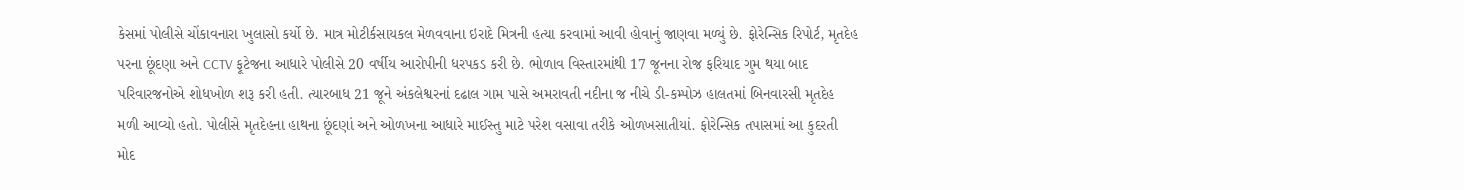કેસમાં પોલીસે ચોંકાવનારા ખુલાસો કર્યો છે. માત્ર મોટીર્કસાયકલ મેળવવાના ઇરાદે મિત્રની હત્યા કરવામાં આવી હોવાનું જાણવા મળ્યું છે. ફોરેન્સિક રિપોર્ટ, મૃતદેહ પરના છૂંદણા અને CCTV ફૂટેજના આધારે પોલીસે 20 વર્ષીય આરોપીની ધરપકડ કરી છે. ભોળાવ વિસ્તારમાંથી 17 જૂનના રોજ ફરિયાદ ગુમ થયા બાદ પરિવારજનોએ શોધખોળ શરૂ કરી હતી. ત્યારબાધ 21 જૂને અંકલેશ્વરનાં દઢાલ ગામ પાસે અમરાવતી નદીના જ નીચે ડી-કમ્પોઝ હાલતમાં બિનવારસી મૃતદેહ મળી આવ્યો હતો. પોલીસે મૃતદેહના હાથના છૂંદણાં અને ઓળખના આધારે માઈસ્તુ માટે પરેશ વસાવા તરીકે ઓળખસાતીયાં. ફોરેન્સિક તપાસમાં આ કુદરતી મોદ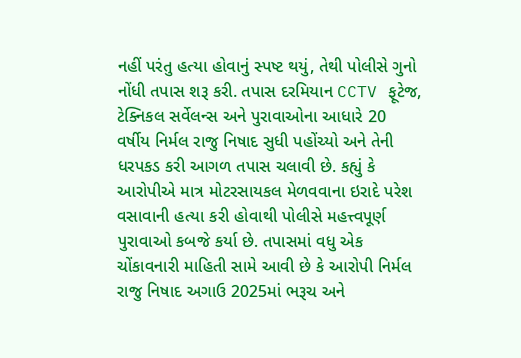નહીં પરંતુ હત્યા હોવાનું સ્પષ્ટ થયું, તેથી પોલીસે ગુનો નોંધી તપાસ શરૂ કરી. તપાસ દરમિયાન CCTV ફૂટેજ, ટેક્નિકલ સર્વેલન્સ અને પુરાવાઓના આધારે 20 વર્ષીય નિર્મલ રાજુ નિષાદ સુધી પહોંચ્યો અને તેની ધરપકડ કરી આગળ તપાસ ચલાવી છે. કહ્યું કે આરોપીએ માત્ર મોટરસાયકલ મેળવવાના ઇરાદે પરેશ વસાવાની હત્યા કરી હોવાથી પોલીસે મહત્ત્વપૂર્ણ પુરાવાઓ કબજે કર્યા છે. તપાસમાં વધુ એક ચોંકાવનારી માહિતી સામે આવી છે કે આરોપી નિર્મલ રાજુ નિષાદ અગાઉ 2025માં ભરૂચ અને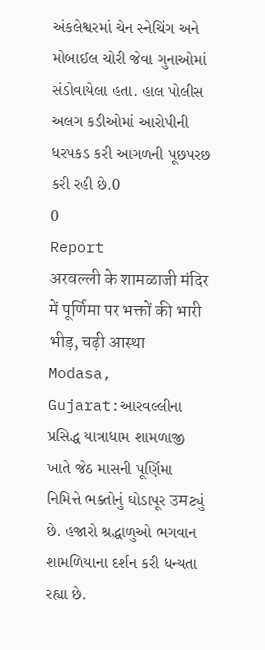અંકલેશ્વરમાં ચેન સ્નેચિંગ અને મોબાઈલ ચોરી જેવા ગુનાઓમાં સંડોવાયેલા હતા. હાલ પોલીસ અલગ કડીઓમાં આરોપીની ધરપકડ કરી આગળની પૂછપરછ કરી રહી છે.0
0
Report
अरवल्ली के शामळाजी मंदिर में पूर्णिमा पर भक्तों की भारी भीड़, चढ़ी आस्था
Modasa, Gujarat:આરવલ્લીના પ્રસિદ્ધ યાત્રાધામ શામળાજી ખાતે જેઠ માસની પૂર્ણિમા નિમિત્તે ભક્તોનું ઘોડાપૂર उमટ્યું છે. હજારો શ્રદ્ધાળુઓ ભગવાન શામળિયાના દર્શન કરી ધન્યતા રહ્યા છે.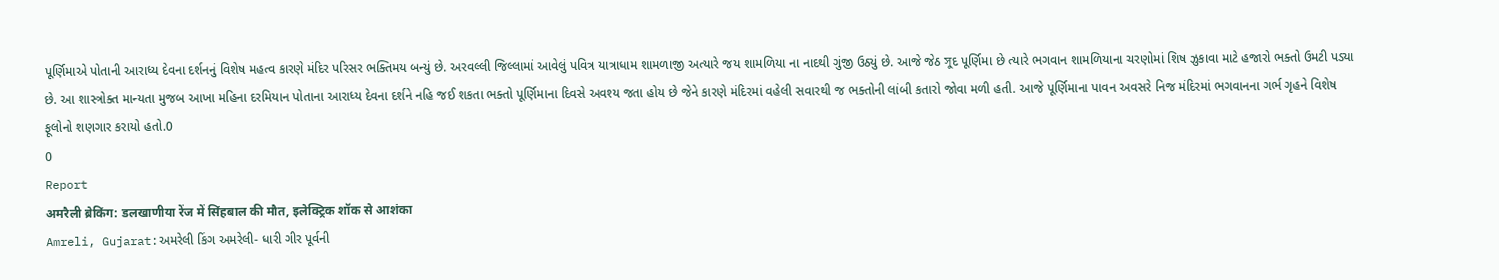પૂર્ણિમાએ પોતાની આરાધ્ય દેવના દર્શનનું વિશેષ મહત્વ કારણે મંદિર પરિસર ભક્તિમય બન્યું છે. અરવલ્લી જિલ્લામાં આવેલું પવિત્ર યાત્રાધામ શામળાજી અત્યારે જય શામળિયા ના નાદથી ગુંજી ઉઠ્યું છે. આજે જેઠ সুદ પૂર્ણિમા છે ત્યારે ભગવાન શામળિયાના ચરણોમાં શિષ ઝુકાવા માટે હજારો ભક્તો ઉમટી પડ્યા છે. આ શાસ્ત્રોક્ત માન્યતા મુજબ આખા મહિના દરમિયાન પોતાના આરાધ્ય દેવના દર્શને નહિ જઈ શકતા ભક્તો પૂર્ણિમાના દિવસે અવશ્ય જતા હોય છે જેને કારણે મંદિરમાં વહેલી સવારથી જ ભક્તોની લાંબી કતારો જોવા મળી હતી. આજે પૂર્ણિમાના પાવન અવસરે નિજ મંદિરમાં ભગવાનના ગર્ભ ગૃહને વિશેષ ફૂલોનો શણગાર કરાયો હતો.0
0
Report
अमरैली ब्रेकिंग: डलखाणीया रेंज में सिंहबाल की मौत, इलेक्ट्रिक शॉक से आशंका
Amreli, Gujarat:અમરેલી કિંગ અમરેલી- ધારી ગીર પૂર્વની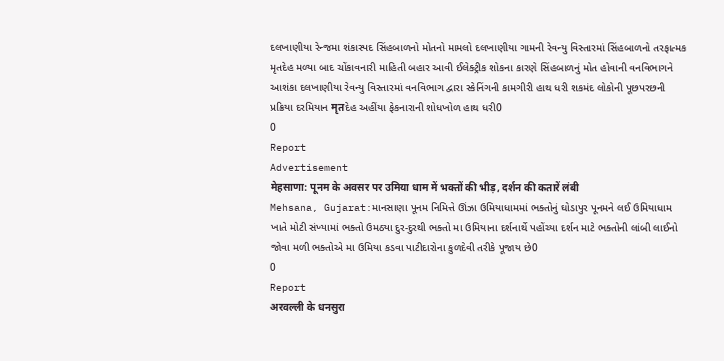દલખાણીયા રેન્જમા શંકાસ્પદ સિંહબાળનો મોતનો મામલો દલખાણીયા ગામની રેવન્યુ વિસ્તારમાં સિંહબાળનો તરફાત્મક મૃતદેહ મળ્યા બાદ ચોંકાવનારી માહિતી બહાર આવી ઈલેક્ટ્રીક શોકના કારણે સિંહબાળનું મોત હોવાની વનવિભાગને આશંકા દલખાણીયા રેવન્યુ વિસ્તારમાં વનવિભાગ દ્વારા સ્કેનિંગની કામગીરી હાથ ધરી શકમંદ લોકોની પૂછપરછની પ્રક્રિયા દરમિયાન मृतદેહ અહીંયા ફેકનારાની શોધખોળ હાથ ધરી0
0
Report
Advertisement
मेहसाणा: पूनम के अवसर पर उमिया धाम में भक्तों की भीड़, दर्शन की कतारें लंबी
Mehsana, Gujarat:માનસાણા પૂનમ નિમિત્તે ઊંઝા ઉમિયાધામમાં ભક્તોનું ઘોડાપુર પૂનમને લઈ ઉમિયાધામ ખાતે મોટી સંખ્યામાં ભક્તો ઉમઠ્યા દુર-દુરથી ભક્તો મા ઉમિયાના દર્શનાર્થે પહોંચ્યા દર્શન માટે ભક્તોની લાંબી લાઈનો જોવા મળી ભક્તોએ મા ઉમિયા કડવા પાટીદારોના કુળદેવી તરીકે પૂજાય છે0
0
Report
अरवल्ली के धनसुरा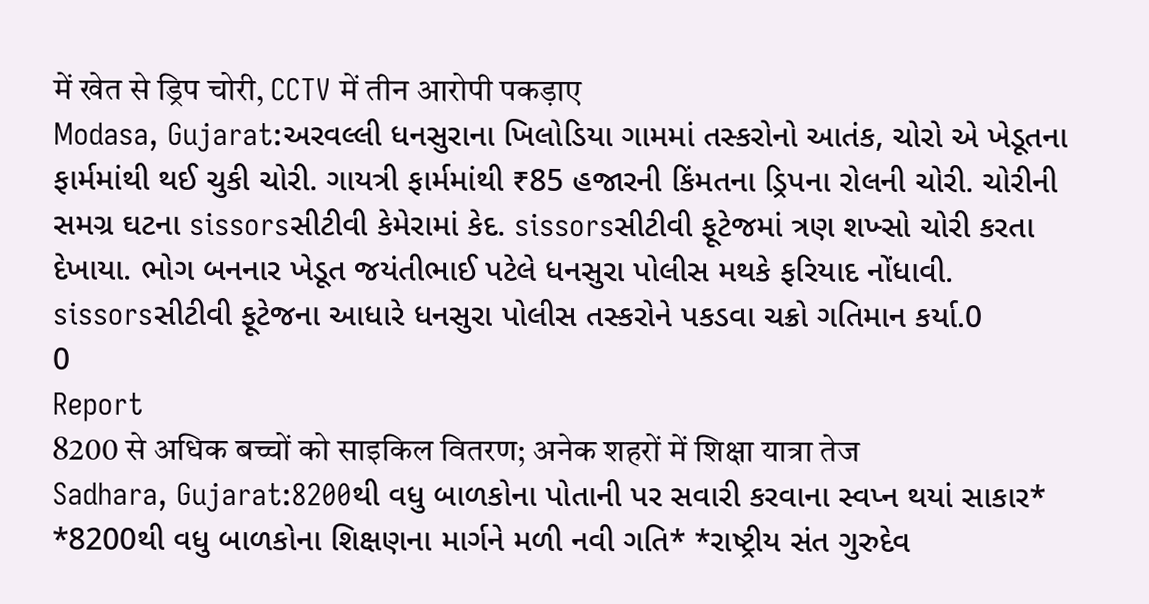में खेत से ड्रिप चोरी, CCTV में तीन आरोपी पकड़ाए
Modasa, Gujarat:અરવલ્લી ધનસુરાના ખિલોડિયા ગામમાં તસ્કરોનો આતંક, ચોરો એ ખેડૂતના ફાર્મમાંથી થઈ ચુકી ચોરી. ગાયત્રી ફાર્મમાંથી ₹85 હજારની કિંમતના ડ્રિપના રોલની ચોરી. ચોરીની સમગ્ર ઘટના sissorsસીટીવી કેમેરામાં કેદ. sissorsસીટીવી ફૂટેજમાં ત્રણ શખ્સો ચોરી કરતા દેખાયા. ભોગ બનનાર ખેડૂત જયંતીભાઈ પટેલે ધનસુરા પોલીસ મથકે ફરિયાદ નોંધાવી. sissorsસીટીવી ફૂટેજના આધારે ધનસુરા પોલીસ તસ્કરોને પકડવા ચક્રો ગતિમાન કર્યા.0
0
Report
8200 से अधिक बच्चों को साइकिल वितरण; अनेक शहरों में शिक्षा यात्रा तेज
Sadhara, Gujarat:8200થી વધુ બાળકોના પોતાની પર સવારી કરવાના સ્વપ્ન થયાં સાકાર* *8200થી વધુ બાળકોના શિક્ષણના માર્ગને મળી નવી ગતિ* *રાષ્ટ્રીય સંત ગુરુદેવ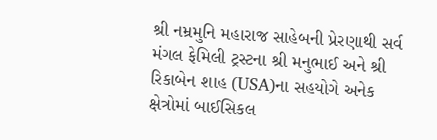શ્રી નમ્રમુનિ મહારાજ સાહેબની પ્રેરણાથી સર્વ મંગલ ફેમિલી ટ્રસ્ટના શ્રી મનુભાઈ અને શ્રી રિકાબેન શાહ (USA)ના સહયોગે અનેક ક્ષેત્રોમાં બાઈસિકલ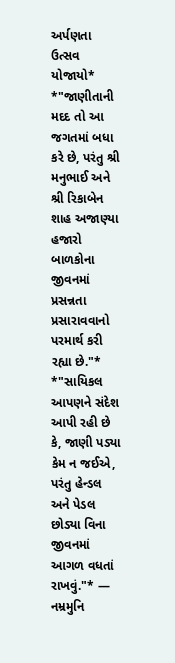અર્પણતા ઉત્સવ યોજાયો* *"જાણીતાની મદદ તો આ જગતમાં બધા કરે છે, પરંતુ શ્રી મનુભાઈ અને શ્રી રિકાબેન શાહ અજાણ્યા હજારો બાળકોના જીવનમાં પ્રસન્નતા પ્રસારાવવાનો પરમાર્થ કરી રહ્યા છે."* *"સાયિકલ આપણને સંદેશ આપી રહી છે કે, જાણી પડ્યા કેમ ન જઈએ, પરંતુ હેન્ડલ અને પેડલ છોડ્યા વિના જીવનમાં આગળ વધતાં રાખવું."* — નમ્રમુનિ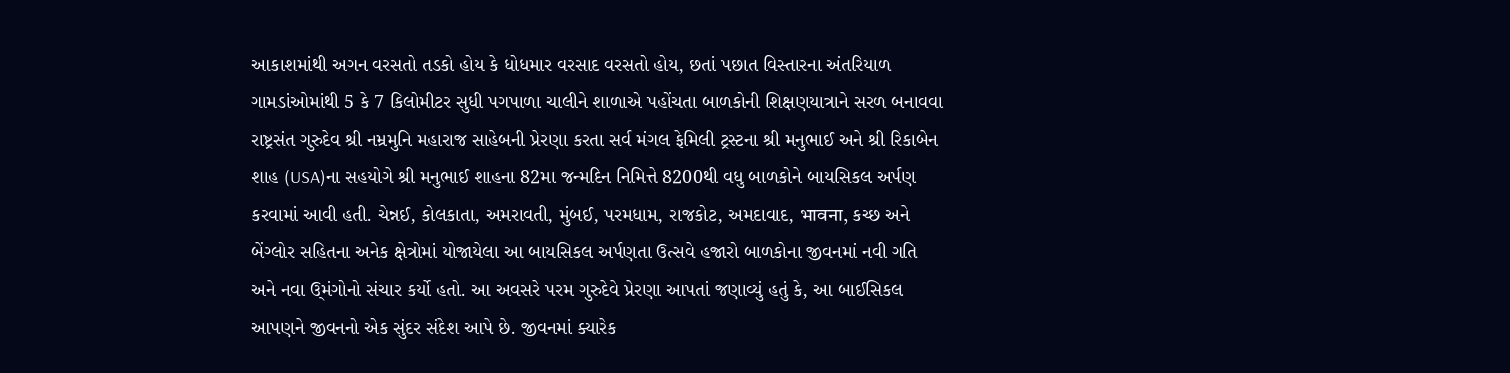આકાશમાંથી અગન વરસતો તડકો હોય કે ધોધમાર વરસાદ વરસતો હોય, છતાં પછાત વિસ્તારના અંતરિયાળ ગામડાંઓમાંથી 5 કે 7 કિલોમીટર સુધી પગપાળા ચાલીને શાળાએ પહોંચતા બાળકોની શિક્ષણયાત્રાને સરળ બનાવવા રાષ્ટ્રસંત ગુરુદેવ શ્રી નમ્રમુનિ મહારાજ સાહેબની પ્રેરણા કરતા સર્વ મંગલ ફેમિલી ટ્રસ્ટના શ્રી મનુભાઈ અને શ્રી રિકાબેન શાહ (USA)ના સહયોગે શ્રી મનુભાઈ શાહના 82મા જન્મદિન નિમિત્તે 8200થી વધુ બાળકોને બાયસિકલ અર્પણ કરવામાં આવી હતી. ચેન્નઈ, કોલકાતા, અમરાવતી, મુંબઈ, પરમધામ, રાજકોટ, અમદાવાદ, भावना, કચ્છ અને બેંગ્લોર સહિતના અનેક ક્ષેત્રોમાં યોજાયેલા આ બાયસિકલ અર્પણતા ઉત્સવે હજારો બાળકોના જીવનમાં નવી ગતિ અને નવા ઉ્મંગોનો સંચાર કર્યો હતો. આ અવસરે પરમ ગુરુદેવે પ્રેરણા આપતાં જણાવ્યું હતું કે, આ બાઈસિકલ આપણને જીવનનો એક સુંદર સંદેશ આપે છે. જીવનમાં ક્યારેક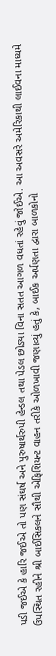પડી જઈએ કે હારિ જઈએ તો પણ સંઘર્ષ અને પુરુષાર્થરુપી હેન્ડલ તથા પેડલ છોડ્યા વિના સતત આગળ વધતાં રહેવું જોઈએ. આ અવસરે અમેરિકાથી લાઈવના માધ્યમે ઉપસ્થિત રહીને શ્રી બાઈસિકલને સૌથી એફિશિયન્ટ વાહન તરીકે ઓળખાવી જણાવ્યું હતું કે, બાઈક અર્પણતા દ્વારા બાળકોનો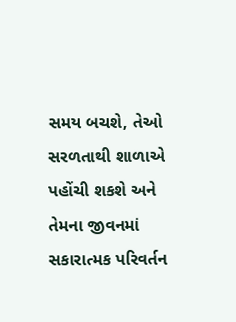સમય બચશે, તેઓ સરળતાથી શાળાએ પહોંચી શકશે અને તેમના જીવનમાં સકારાત્મક પરિવર્તન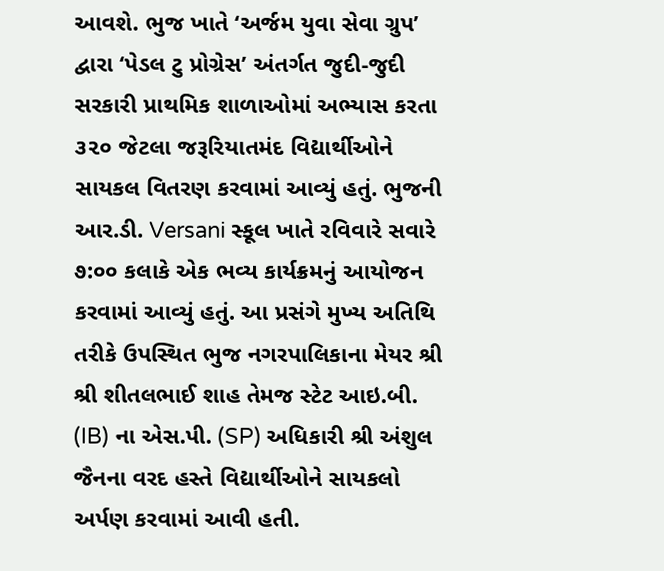આવશે. ભુજ ખાતે ‘અર્જમ યુવા સેવા ગ્રુપ’ દ્વારા ‘પેડલ ટુ પ્રોગ્રેસ’ અંતર્ગત જુદી-જુદી સરકારી પ્રાથમિક શાળાઓમાં અભ્યાસ કરતા ૩૨૦ જેટલા જરૂરિયાતમંદ વિદ્યાર્થીઓને સાયકલ વિતરણ કરવામાં આવ્યું હતું. ભુજની આર.ડી. Versani સ્કૂલ ખાતે રવિવારે સવારે ૭:૦૦ કલાકે એક ભવ્ય કાર્યક્રમનું આયોજન કરવામાં આવ્યું હતું. આ પ્રસંગે મુખ્ય અતિથિ તરીકે ઉપસ્થિત ભુજ નગરપાલિકાના મેયર શ્રી શ્રી શીતલભાઈ શાહ તેમજ સ્ટેટ આઇ.બી. (IB) ના એસ.પી. (SP) અધિકારી શ્રી અંશુલ જૈનના વરદ હસ્તે વિદ્યાર્થીઓને સાયકલો અર્પણ કરવામાં આવી હતી.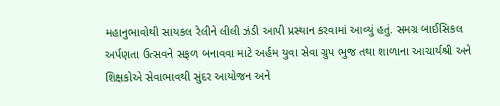મહાનુભાવોથી સાયકલ રેલીને લીલી ઝંડી આપી પ્રસ્થાન કરવામાં આવ્યું હતું. સમગ્ર બાઈસિકલ અર્પણતા ઉત્સવને સફળ બનાવવા માટે અર્હમ યુવા સેવા ગ્રુપ ભુજ તથા શાળાના આચાર્યશ્રી અને શિક્ષકોએ સેવાભાવથી સુંદર આયોજન અને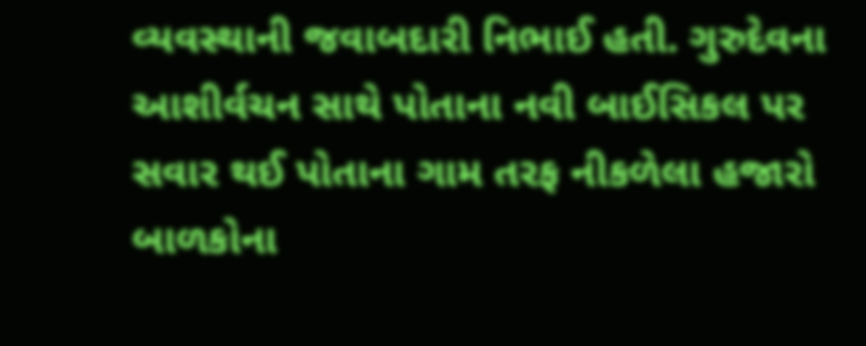વ્યવસ્થાની જવાબદારી નિભાઈ હતી. ગુરુદેવના આશીર્વચન સાથે પોતાના નવી બાઈસિકલ પર સવાર થઈ પોતાના ગામ તરફ નીકળેલા હજારો બાળકોના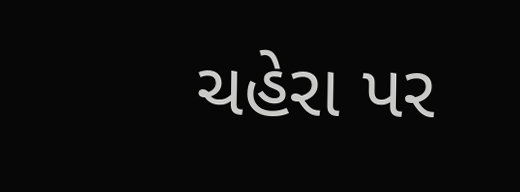ચહેરા પર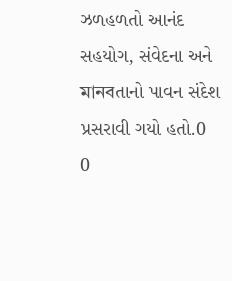ઝળહળતો આનંદ સહયોગ, સંવેદના અને মানবતાનો પાવન સંદેશ પ્રસરાવી ગયો હતો.0
0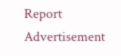Report
Advertisement